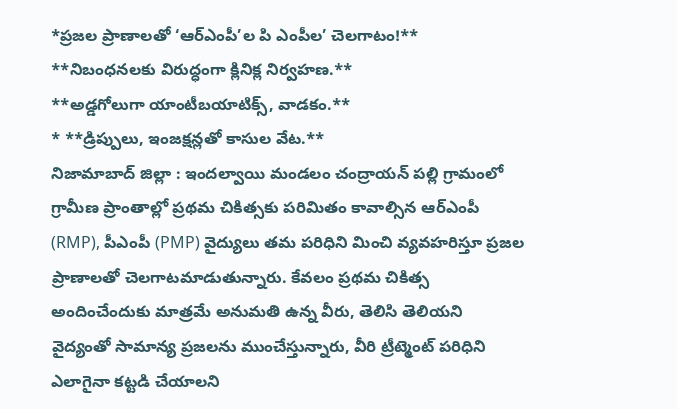*ప్రజల ప్రాణాలతో ‘ఆర్ఎంపీ’ల పి ఎంపీల’ చెలగాటం!**
**నిబంధనలకు విరుద్ధంగా క్లినిక్ల నిర్వహణ.**
**అడ్డగోలుగా యాంటీబయాటిక్స్, వాడకం.**
* **డ్రిప్పులు, ఇంజక్షన్లతో కాసుల వేట.**
నిజామాబాద్ జిల్లా : ఇందల్వాయి మండలం చంద్రాయన్ పల్లి గ్రామంలో
గ్రామీణ ప్రాంతాల్లో ప్రథమ చికిత్సకు పరిమితం కావాల్సిన ఆర్ఎంపీ (RMP), పీఎంపీ (PMP) వైద్యులు తమ పరిధిని మించి వ్యవహరిస్తూ ప్రజల ప్రాణాలతో చెలగాటమాడుతున్నారు. కేవలం ప్రథమ చికిత్స అందించేందుకు మాత్రమే అనుమతి ఉన్న వీరు, తెలిసి తెలియని వైద్యంతో సామాన్య ప్రజలను ముంచేస్తున్నారు, వీరి ట్రీట్మెంట్ పరిధిని ఎలాగైనా కట్టడి చేయాలని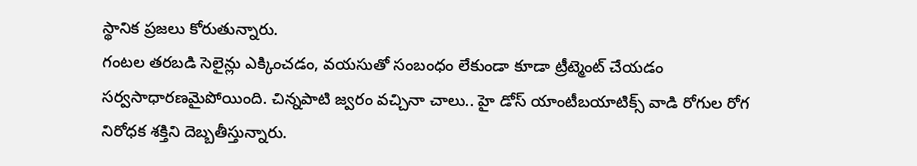స్థానిక ప్రజలు కోరుతున్నారు.
గంటల తరబడి సెలైన్లు ఎక్కించడం, వయసుతో సంబంధం లేకుండా కూడా ట్రీట్మెంట్ చేయడం సర్వసాధారణమైపోయింది. చిన్నపాటి జ్వరం వచ్చినా చాలు.. హై డోస్ యాంటీబయాటిక్స్ వాడి రోగుల రోగ నిరోధక శక్తిని దెబ్బతీస్తున్నారు.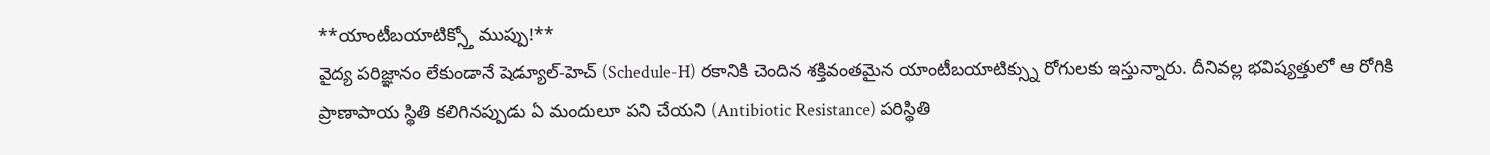**యాంటీబయాటిక్స్తో ముప్పు!**
వైద్య పరిజ్ఞానం లేకుండానే షెడ్యూల్-హెచ్ (Schedule-H) రకానికి చెందిన శక్తివంతమైన యాంటీబయాటిక్స్ను రోగులకు ఇస్తున్నారు. దీనివల్ల భవిష్యత్తులో ఆ రోగికి ప్రాణాపాయ స్థితి కలిగినప్పుడు ఏ మందులూ పని చేయని (Antibiotic Resistance) పరిస్థితి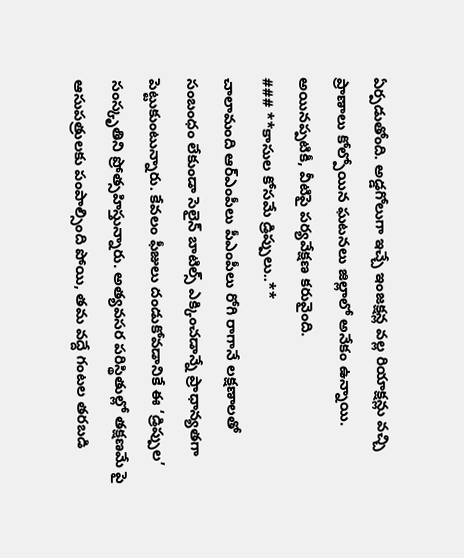ఏర్పడుతోంది. అడ్డగోలుగా ఇచ్చే ఇంజక్షన్ల వల్ల రియాక్షన్లు వచ్చి ప్రాణాలు కోల్పోయిన ఘటనలు జిల్లాలో అనేకం ఉన్నాయి. అయినప్పటికీ, వీటిపై పర్యవేక్షణ కరువైంది.
### **కాసుల కోసమే డ్రిప్పులు..**
చాలామంది ఆర్ఎంపీలు పీఎంపీలు రోగి రాగానే లక్షణాలతో సంబంధం లేకుండా సెలైన్ బాటిల్స్ ఎక్కించడాన్నే ప్రాధాన్యతగా పెట్టుకుంటున్నారు. కేవలం ఫీజులు దండుకోవడానికే ఈ ‘డ్రిప్పుల’ సంస్కృతిని ప్రోత్సహిస్తున్నారు. అత్యవసర పరిస్థితుల్లో తక్షణమే పై ఆసుపత్రులకు పంపాల్సింది పోయి, తమ వద్దే గంటల తరబడి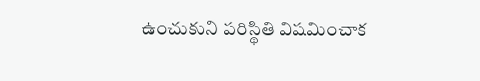ఉంచుకుని పరిస్థితి విషమించాక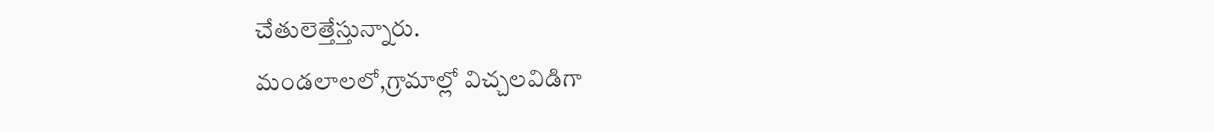చేతులెత్తేస్తున్నారు.
మండలాలలో,గ్రామాల్లో విచ్చలవిడిగా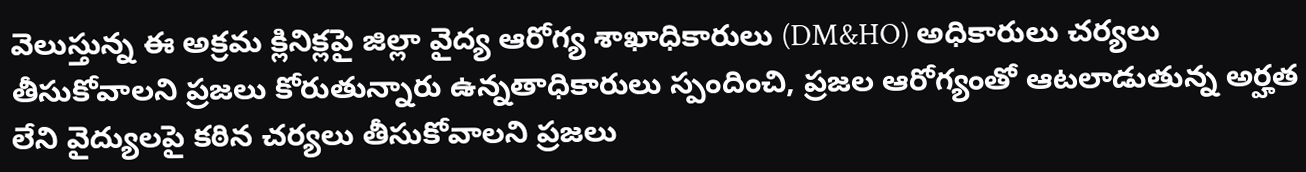వెలుస్తున్న ఈ అక్రమ క్లినిక్లపై జిల్లా వైద్య ఆరోగ్య శాఖాధికారులు (DM&HO) అధికారులు చర్యలు తీసుకోవాలని ప్రజలు కోరుతున్నారు ఉన్నతాధికారులు స్పందించి, ప్రజల ఆరోగ్యంతో ఆటలాడుతున్న అర్హత లేని వైద్యులపై కఠిన చర్యలు తీసుకోవాలని ప్రజలు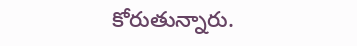కోరుతున్నారు.